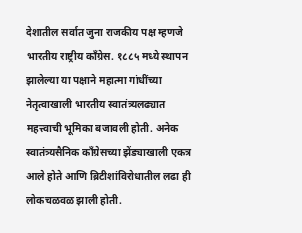देशातील सर्वात जुना राजकीय पक्ष म्हणजे भारतीय राष्ट्रीय काँग्रेस. १८८५ मध्ये स्थापन झालेल्या या पक्षाने महात्मा गांधींच्या नेतृत्वाखाली भारतीय स्वातंत्र्यलढ्यात महत्त्वाची भूमिका बजावली होती. अनेक स्वातंत्र्यसैनिक काँग्रेसच्या झेंड्याखाली एकत्र आले होते आणि ब्रिटीशांविरोधातील लढा ही लोकचळवळ झाली होती.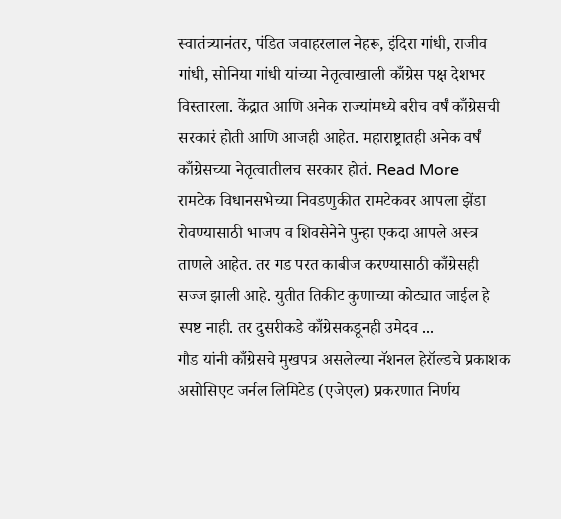स्वातंत्र्यानंतर, पंडित जवाहरलाल नेहरू, इंदिरा गांधी, राजीव गांधी, सोनिया गांधी यांच्या नेतृत्वाखाली काँग्रेस पक्ष देशभर विस्तारला. केंद्रात आणि अनेक राज्यांमध्ये बरीच वर्षं काँग्रेसची सरकारं होती आणि आजही आहेत. महाराष्ट्रातही अनेक वर्षं काँग्रेसच्या नेतृत्वातीलच सरकार होतं. Read More
रामटेक विधानसभेच्या निवडणुकीत रामटेकवर आपला झेंडा रोवण्यासाठी भाजप व शिवसेनेने पुन्हा एकदा आपले अस्त्र ताणले आहेत. तर गड परत काबीज करण्यासाठी काँग्रेसही सज्ज झाली आहे. युतीत तिकीट कुणाच्या कोट्यात जाईल हे स्पष्ट नाही. तर दुसरीकडे काँग्रेसकडूनही उमेदव ...
गौड यांनी काँग्रेसचे मुखपत्र असलेल्या नॅशनल हेरॉल्डचे प्रकाशक असोसिएट जर्नल लिमिटेड (एजेएल) प्रकरणात निर्णय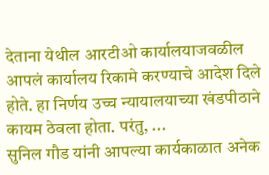देताना येथील आरटीओ कार्यालयाजवळील आपलं कार्यालय रिकामे करण्याचे आदेश दिले होते. हा निर्णय उच्च न्यायालयाच्या खंडपीठाने कायम ठेवला होता. परंतु, ...
सुनिल गौड यांनी आपल्या कार्यकाळात अनेक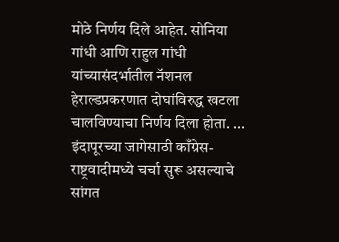मोठे निर्णय दिले आहेत. सोनिया गांधी आणि राहुल गांधी यांच्यासंदर्भातील नॅशनल हेराल्डप्रकरणात दोघांविरुद्ध खटला चालविण्याचा निर्णय दिला होता. ...
इंदापूरच्या जागेसाठी काँग्रेस-राष्ट्रवादीमध्ये चर्चा सुरू असल्याचे सांगत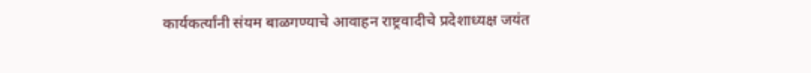कार्यकर्त्यांनी संयम बाळगण्याचे आवाहन राष्ट्रवादीचे प्रदेशाध्यक्ष जयंत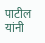पाटील यांनी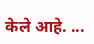केले आहे. ...